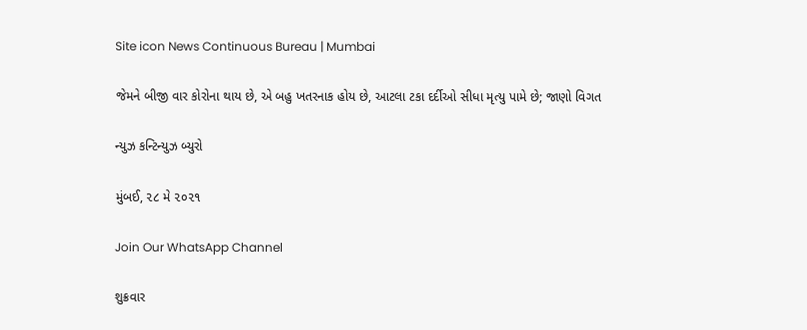Site icon News Continuous Bureau | Mumbai

જેમને બીજી વાર કોરોના થાય છે, એ બહુ ખતરનાક હોય છે, આટલા ટકા દર્દીઓ સીધા મૃત્યુ પામે છે; જાણો વિગત

ન્યુઝ કન્ટિન્યુઝ બ્યુરો

મુંબઈ, ૨૮ મે ૨૦૨૧

Join Our WhatsApp Channel

શુક્રવાર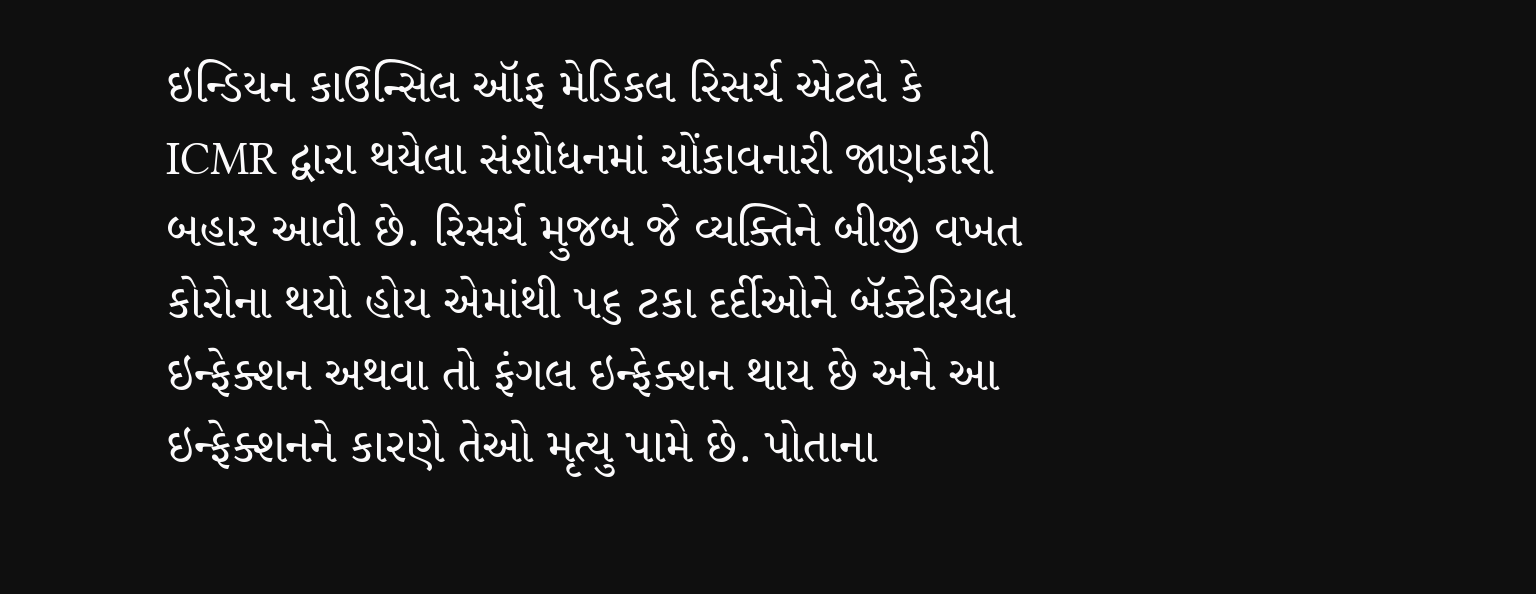ઇન્ડિયન કાઉન્સિલ ઑફ મેડિકલ રિસર્ચ એટલે કે ICMR દ્વારા થયેલા સંશોધનમાં ચોંકાવનારી જાણકારી બહાર આવી છે. રિસર્ચ મુજબ જે વ્યક્તિને બીજી વખત કોરોના થયો હોય એમાંથી ૫૬ ટકા દર્દીઓને બૅક્ટેરિયલ ઇન્ફેક્શન અથવા તો ફંગલ ઇન્ફેક્શન થાય છે અને આ ઇન્ફેક્શનને કારણે તેઓ મૃત્યુ પામે છે. પોતાના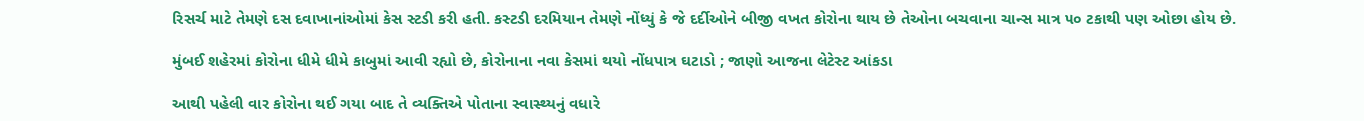રિસર્ચ માટે તેમણે દસ દવાખાનાંઓમાં કેસ સ્ટડી કરી હતી. કસ્ટડી દરમિયાન તેમણે નોંધ્યું કે જે દર્દીઓને બીજી વખત કોરોના થાય છે તેઓના બચવાના ચાન્સ માત્ર ૫૦ ટકાથી પણ ઓછા હોય છે.

મુંબઈ શહેરમાં કોરોના ધીમે ધીમે કાબુમાં આવી રહ્યો છે, કોરોનાના નવા કેસમાં થયો નોંધપાત્ર ઘટાડો ; જાણો આજના લેટેસ્ટ આંકડા

આથી પહેલી વાર કોરોના થઈ ગયા બાદ તે વ્યક્તિએ પોતાના સ્વાસ્થ્યનું વધારે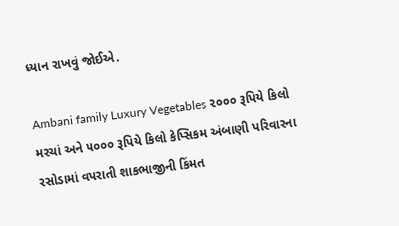ધ્યાન રાખવું જોઈએ.

Ambani family Luxury Vegetables ૨૦૦૦ રૂપિયે કિલો મરચાં અને ૫૦૦૦ રૂપિયે કિલો કેપ્સિકમ અંબાણી પરિવારના રસોડામાં વપરાતી શાકભાજીની કિંમત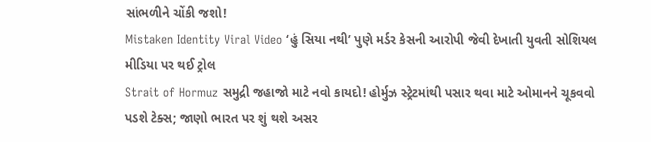સાંભળીને ચોંકી જશો!
Mistaken Identity Viral Video ‘હું સિયા નથી’ પુણે મર્ડર કેસની આરોપી જેવી દેખાતી યુવતી સોશિયલ મીડિયા પર થઈ ટ્રોલ
Strait of Hormuz સમુદ્રી જહાજો માટે નવો કાયદો! હોર્મુઝ સ્ટ્રેટમાંથી પસાર થવા માટે ઓમાનને ચૂકવવો પડશે ટેક્સ; જાણો ભારત પર શું થશે અસર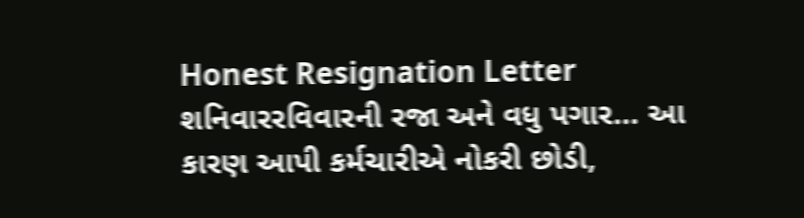Honest Resignation Letter શનિવારરવિવારની રજા અને વધુ પગાર… આ કારણ આપી કર્મચારીએ નોકરી છોડી,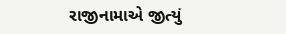રાજીનામાએ જીત્યું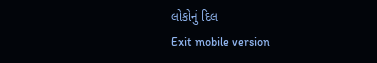લોકોનું દિલ
Exit mobile version